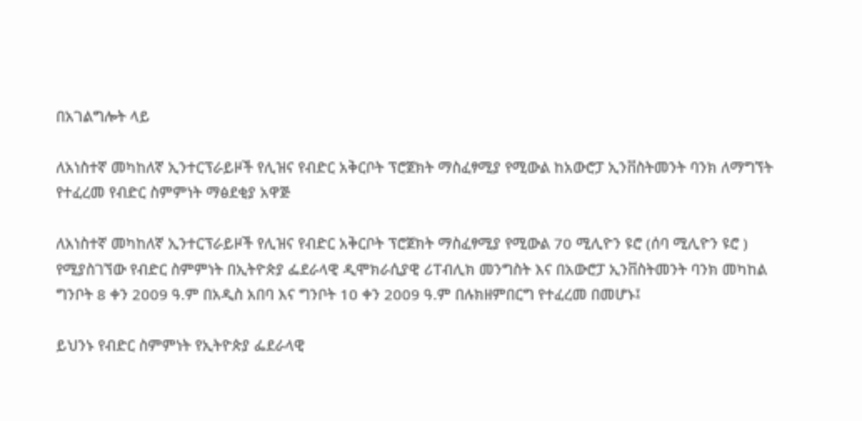በአገልግሎት ላይ

ለአነስተኛ መካከለኛ ኢንተርፕራይዞች የሊዝና የብድር አቅርቦት ፕሮጀክት ማስፈፃሚያ የሚውል ከአውሮፓ ኢንቨስትመንት ባንክ ለማግኘት የተፈረመ የብድር ስምምነት ማፅደቂያ አዋጅ

ለአነስተኛ መካከለኛ ኢንተርፕራይዞች የሊዝና የብድር አቅርቦት ፕሮጀክት ማስፈፃሚያ የሚውል 70 ሚሊዮን ዩሮ (ሰባ ሚሊዮን ዩሮ ) የሚያስገኘው የብድር ስምምነት በኢትዮጵያ ፌደራላዊ ዲሞክራሲያዊ ሪፐብሊክ መንግስት እና በአውሮፓ ኢንቨስትመንት ባንክ መካከል ግንቦት 8 ቀን 2009 ዓ.ም በአዲስ አበባ እና ግንቦት 10 ቀን 2009 ዓ.ም በሉክዘምበርግ የተፈረመ በመሆኑ፤

ይህንኑ የብድር ስምምነት የኢትዮጵያ ፌደራላዊ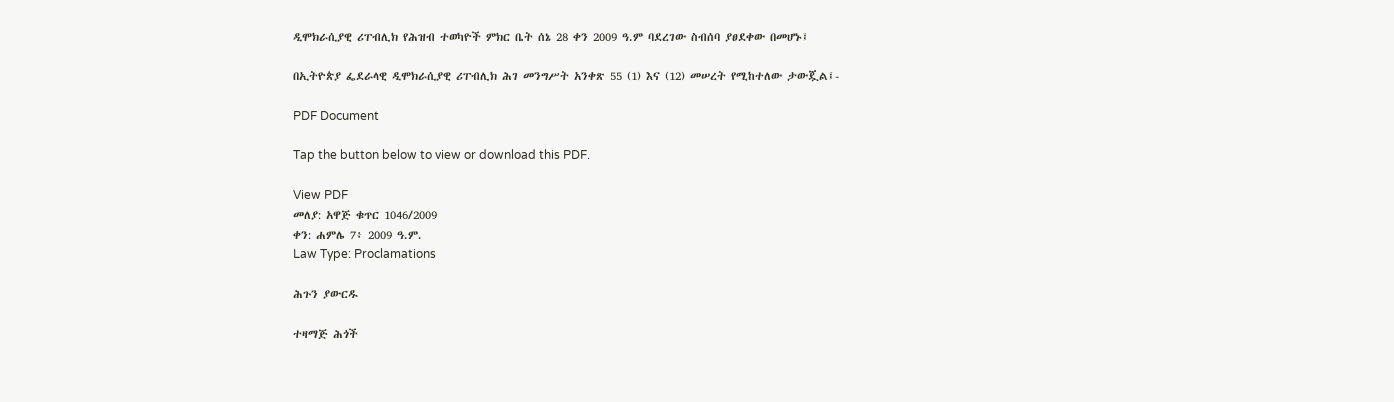ዲሞክራሲያዊ ሪፐብሊክ የሕዝብ ተወካዮች ምክር ቤት ሰኔ 28 ቀን 2009 ዓ.ም ባደረገው ስብሰባ ያፀደቀው በመሆኑ፤

በኢትዮጵያ ፌደራላዊ ዲሞክራሲያዊ ሪፐብሊክ ሕገ መንግሥት አንቀጽ 55 (1) እና (12) መሠረት የሚከተለው ታውጇል፤-

PDF Document

Tap the button below to view or download this PDF.

View PDF
መለያ: አዋጅ ቁጥር 1046/2009
ቀን: ሐምሌ 7፥ 2009 ዓ.ም.
Law Type: Proclamations

ሕጉን ያውርዱ

ተዛማጅ ሕጎች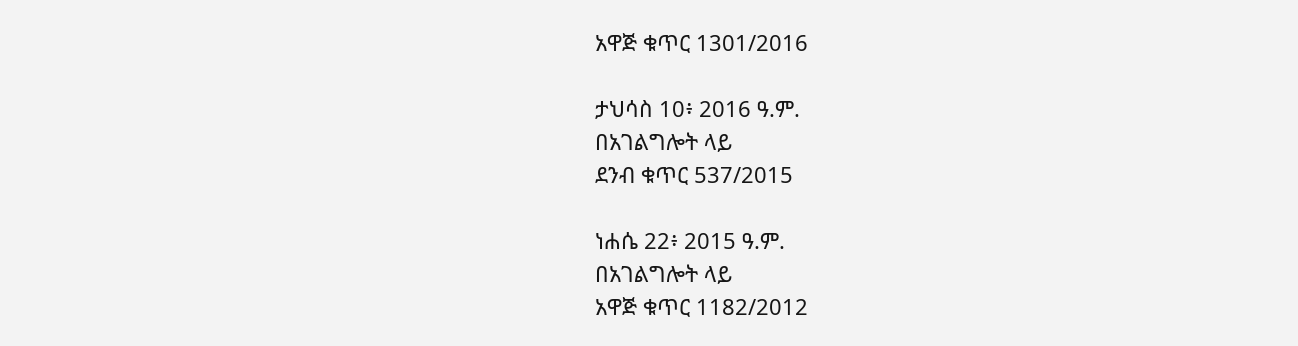አዋጅ ቁጥር 1301/2016

ታህሳስ 10፥ 2016 ዓ.ም.
በአገልግሎት ላይ
ደንብ ቁጥር 537/2015

ነሐሴ 22፥ 2015 ዓ.ም.
በአገልግሎት ላይ
አዋጅ ቁጥር 1182/2012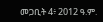መጋቢት 4፥ 2012 ዓ.ም.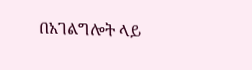በአገልግሎት ላይ